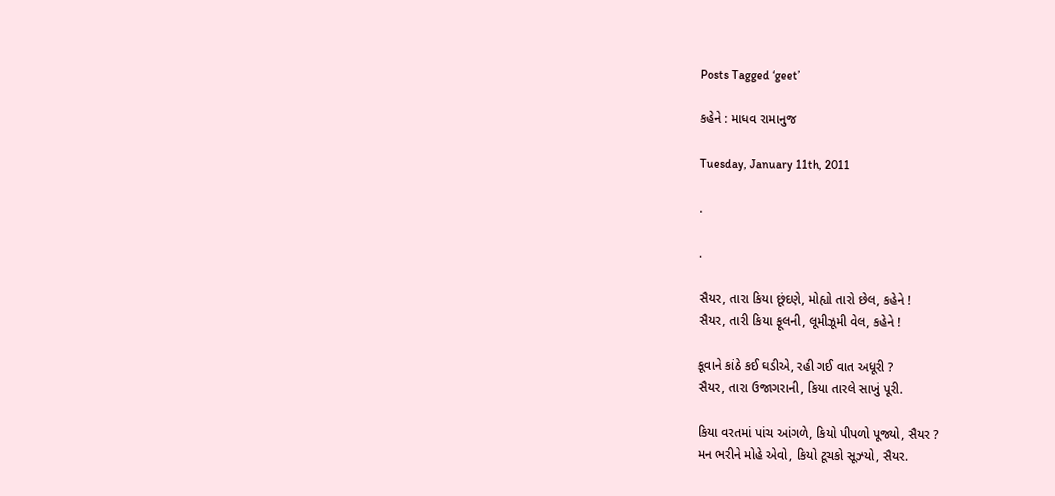Posts Tagged ‘geet’

કહેને : માધવ રામાનુજ

Tuesday, January 11th, 2011

.

.

સૈયર, તારા કિયા છૂંદણે, મોહ્યો તારો છેલ, કહેને !
સૈયર, તારી કિયા ફૂલની, લૂમીઝૂમી વેલ, કહેને !

કૂવાને કાંઠે કઈ ઘડીએ, રહી ગઈ વાત અધૂરી ?
સૈયર, તારા ઉજાગરાની, કિયા તારલે સાખું પૂરી.

કિયા વરતમાં પાંચ આંગળે, કિયો પીપળો પૂજ્યો, સૈયર ?
મન ભરીને મોહે એવો, કિયો ટૂચકો સૂઝ્યો, સૈયર.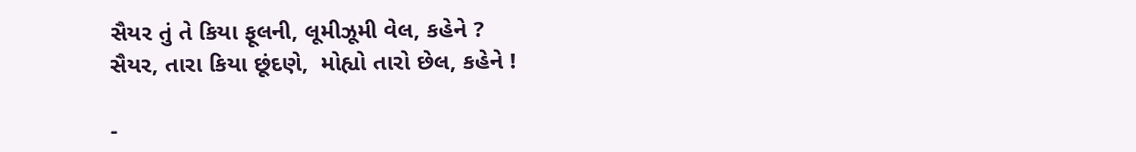સૈયર તું તે કિયા ફૂલની, લૂમીઝૂમી વેલ, કહેને ?
સૈયર, તારા કિયા છૂંદણે,  મોહ્યો તારો છેલ, કહેને !

-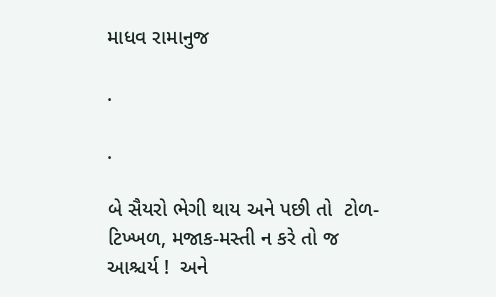માધવ રામાનુજ

.

.

બે સૈયરો ભેગી થાય અને પછી તો  ટોળ-ટિખ્ખળ, મજાક-મસ્તી ન કરે તો જ આશ્ચર્ય !  અને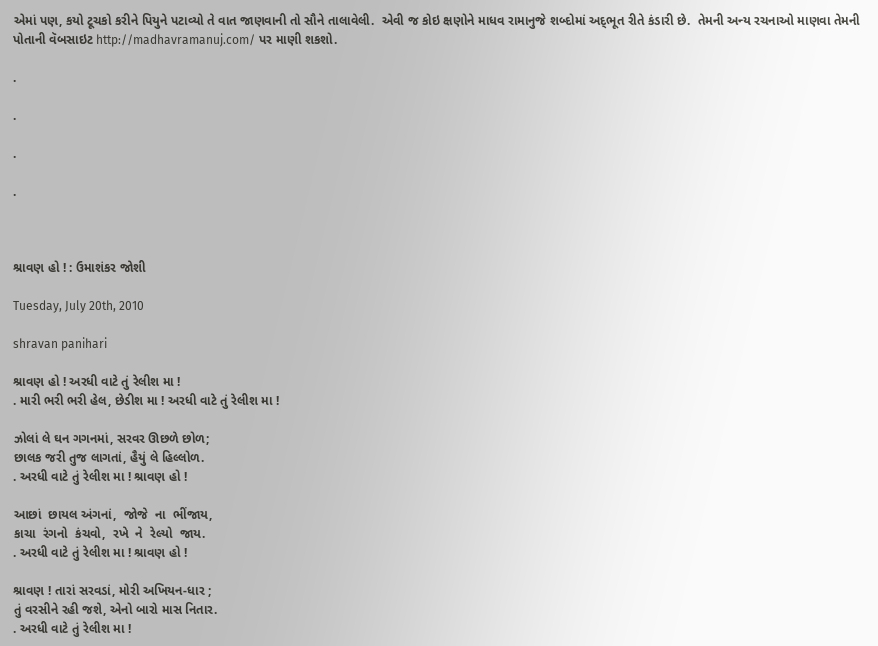એમાં પણ, કયો ટૂચકો કરીને પિયુને પટાવ્યો તે વાત જાણવાની તો સૌને તાલાવેલી.  એવી જ કોઇ ક્ષણોને માધવ રામાનુજે શબ્દોમાં અદ્‍ભૂત રીતે કંડારી છે.  તેમની અન્ય રચનાઓ માણવા તેમની પોતાની વૅબસાઇટ http://madhavramanuj.com/ પર માણી શકશો.

.

.

.

.



શ્રાવણ હો ! : ઉમાશંકર જોશી

Tuesday, July 20th, 2010

shravan panihari

શ્રાવણ હો ! અરધી વાટે તું રેલીશ મા !
. મારી ભરી ભરી હેલ, છેડીશ મા ! અરધી વાટે તું રેલીશ મા !

ઝોલાં લે ઘન ગગનમાં, સરવર ઊછળે છોળ;
છાલક જરી તુજ લાગતાં, હૈયું લે હિલ્લોળ.
. અરધી વાટે તું રેલીશ મા ! શ્રાવણ હો !

આછાં  છાયલ અંગનાં,  જોજે  ના  ભીંજાય,
કાચા  રંગનો  કંચવો,  રખે  ને  રેલ્યો  જાય.
. અરધી વાટે તું રેલીશ મા ! શ્રાવણ હો !

શ્રાવણ ! તારાં સરવડાં, મોરી અખિયન-ધાર ;
તું વરસીને રહી જશે, એનો બારો માસ નિતાર.
. અરધી વાટે તું રેલીશ મા !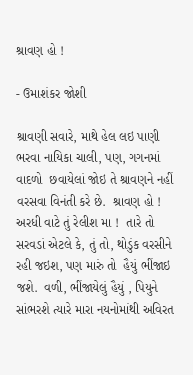શ્રાવણ હો !

- ઉમાશંકર જોશી

શ્રાવણી સવારે, માથે હેલ લઇ પાણી ભરવા નાયિકા ચાલી, પણ, ગગનમાં  વાદળો  છવાયેલાં જોઇ તે શ્રાવણને નહીં વરસવા વિનંતી કરે છે.  શ્રાવણ હો ! અરધી વાટે તું રેલીશ મા !  તારે તો સરવડાં એટલે કે, તું તો, થોડુંક વરસીને રહી જઇશ, પણ મારું તો  હૈયું ભીંજાઇ જશે.  વળી, ભીંજાયેલું હૈયું , પિયુને સાંભરશે ત્યારે મારા નયનોમાંથી અવિરત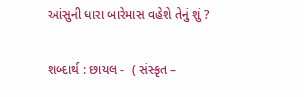આંસુની ધારા બારેમાસ વહેશે તેનું શું ?

શબ્દાર્થ : છાયલ -  ( સંસ્કૃત –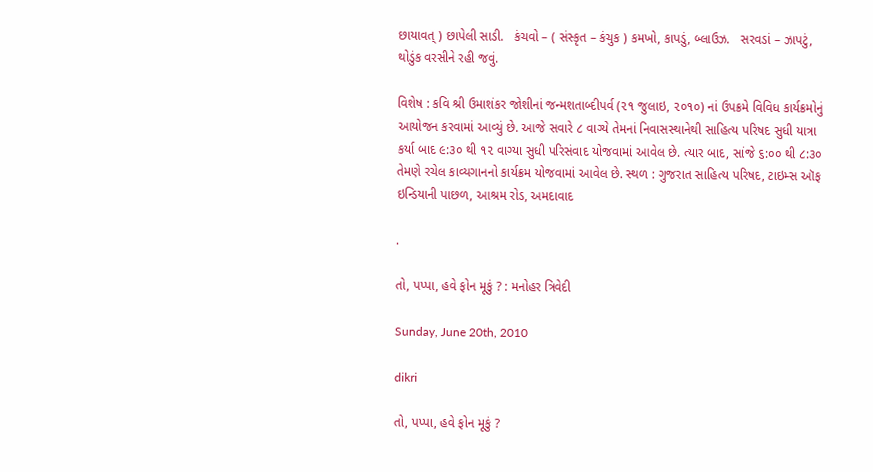છાયાવત્‌ ) છાપેલી સાડી.   કંચવો – ( સંસ્કૃત – કંચુક ) કમખો, કાપડું, બ્લાઉઝ.   સરવડાં – ઝાપટું, થોડુંક વરસીને રહી જવું.

વિશેષ : કવિ શ્રી ઉમાશંકર જોશીનાં જન્મશતાબ્દીપર્વ (૨૧ જુલાઇ, ૨૦૧૦) નાં ઉપક્રમે વિવિધ કાર્યક્રમોનું આયોજન કરવામાં આવ્યું છે. આજે સવારે ૮ વાગ્યે તેમનાં નિવાસસ્થાનેથી સાહિત્ય પરિષદ સુધી યાત્રા કર્યા બાદ ૯:૩૦ થી ૧૨ વાગ્યા સુધી પરિસંવાદ યોજવામાં આવેલ છે. ત્યાર બાદ, સાંજે ૬:૦૦ થી ૮:૩૦ તેમણે રચેલ કાવ્યગાનનો કાર્યક્રમ યોજવામાં આવેલ છે. સ્થળ : ગુજરાત સાહિત્ય પરિષદ, ટાઇમ્સ ઑફ ઇન્ડિયાની પાછળ, આશ્રમ રોડ, અમદાવાદ

.

તો, પપ્પા, હવે ફોન મૂકું ? : મનોહર ત્રિવેદી

Sunday, June 20th, 2010

dikri

તો, પપ્પા, હવે ફોન મૂકું ?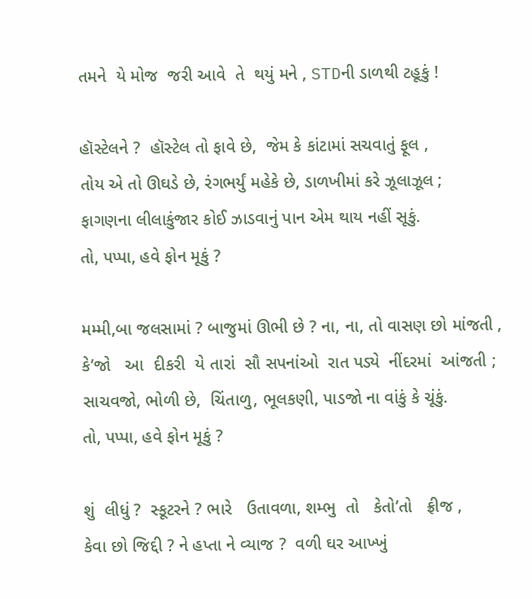તમને  યે મોજ  જરી આવે  તે  થયું મને , STDની ડાળથી ટહૂકું !

હૉસ્ટેલને ?  હૉસ્ટેલ તો ફાવે છે,  જેમ કે કાંટામાં સચવાતું ફૂલ ,
તોય એ તો ઊઘડે છે, રંગભર્યું મહેકે છે, ડાળખીમાં કરે ઝૂલાઝૂલ ;
ફાગણના લીલાકુંજાર કોઈ ઝાડવાનું પાન એમ થાય નહીં સૂકું.
તો, પપ્પા, હવે ફોન મૂકું ?

મમ્મી,બા જલસામાં ? બાજુમાં ઊભી છે ? ના, ના, તો વાસણ છો માંજતી ,
કે’જો   આ  દીકરી  યે તારાં  સૌ સપનાંઓ  રાત પડ્યે  નીંદરમાં  આંજતી ;
સાચવજો, ભોળી છે,  ચિંતાળુ, ભૂલકણી, પાડજો ના વાંકું કે ચૂંકું.
તો, પપ્પા, હવે ફોન મૂકું ?

શું  લીધું ?  સ્કૂટરને ? ભારે   ઉતાવળા, શમ્ભુ  તો   કેતો’તો   ફ્રીજ ,
કેવા છો જિદ્દી ? ને હપ્તા ને વ્યાજ ?  વળી ઘર આખ્ખું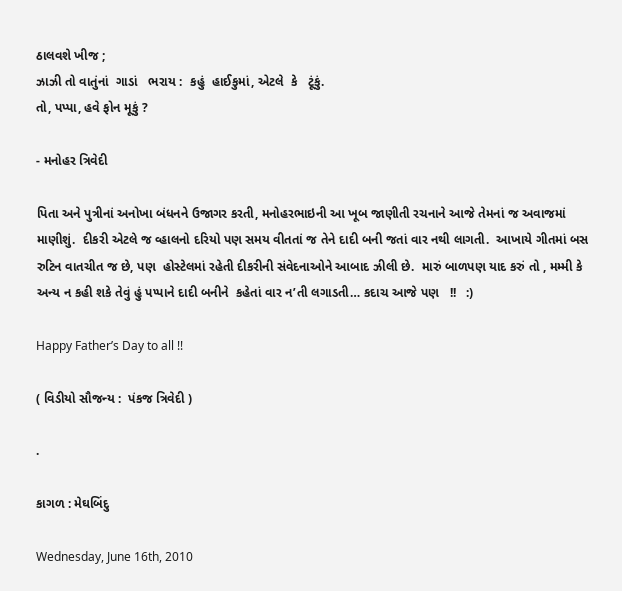ઠાલવશે ખીજ ;
ઝાઝી તો વાતુંનાં  ગાડાં   ભરાય :  કહું  હાઈકુમાં, એટલે  કે   ટૂંકું.
તો, પપ્પા, હવે ફોન મૂકું ?

- મનોહર ત્રિવેદી

પિતા અને પુત્રીનાં અનોખા બંધનને ઉજાગર કરતી, મનોહરભાઇની આ ખૂબ જાણીતી રચનાને આજે તેમનાં જ અવાજમાં માણીશું.  દીકરી એટલે જ વ્હાલનો દરિયો પણ સમય વીતતાં જ તેને દાદી બની જતાં વાર નથી લાગતી.  આખાયે ગીતમાં બસ રુટિન વાતચીત જ છે, પણ  હોસ્ટેલમાં રહેતી દીકરીની સંવેદનાઓને આબાદ ઝીલી છે.  મારું બાળપણ યાદ કરું તો , મમ્મી કે અન્ય ન કહી શકે તેવું હું પપ્પાને દાદી બનીને  કહેતાં વાર ન’તી લગાડતી… કદાચ આજે પણ   !!   :)

Happy Father’s Day to all !!

( વિડીયો સૌજન્ય :  પંકજ ત્રિવેદી )

.

કાગળ : મેઘબિંદુ

Wednesday, June 16th, 2010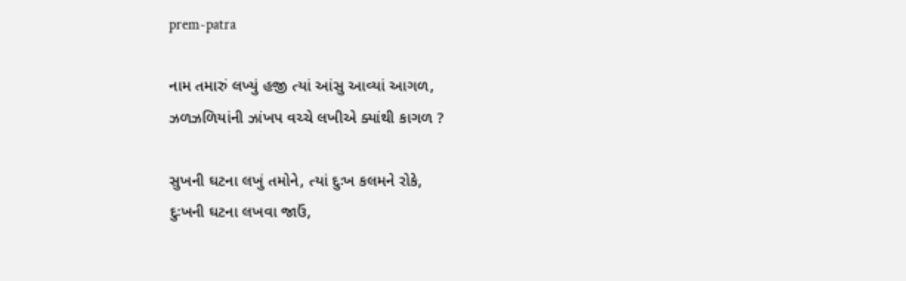prem-patra

નામ તમારું લખ્યું હજી ત્યાં આંસુ આવ્યાં આગળ,
ઝળઝળિયાંની ઝાંખપ વચ્ચે લખીએ ક્યાંથી કાગળ ?

સુખની ઘટના લખું તમોને, ત્યાં દુઃખ કલમને રોકે,
દુઃખની ઘટના લખવા જાઉં,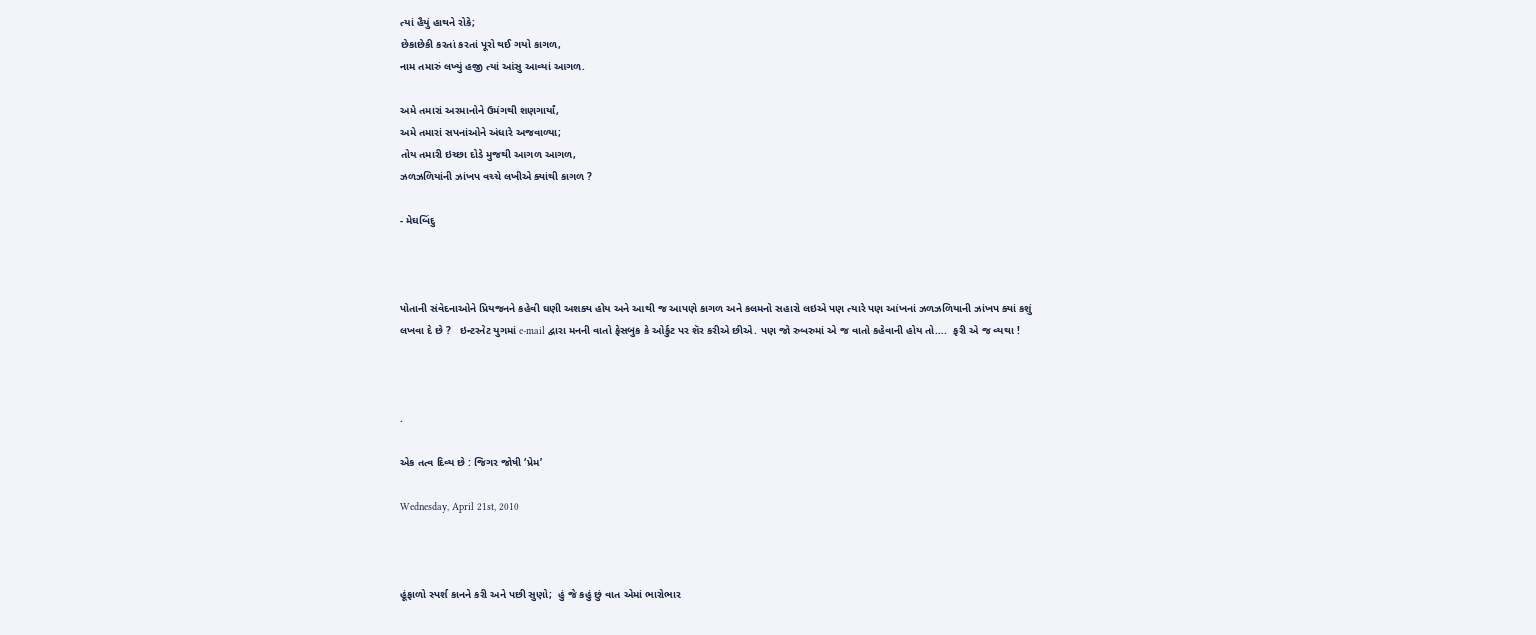ત્યાં હૈયું હાથને રોકે;
છેકાછેકી કરતાં કરતાં પૂરો થઈ ગયો કાગળ,
નામ તમારું લખ્યું હજી ત્યાં આંસુ આવ્યાં આગળ.

અમે તમારાં અરમાનોને ઉમંગથી શણગાર્યાં,
અમે તમારાં સપનાંઓને અંધારે અજવાળ્યા;
તોય તમારી ઇચ્છા દોડે મુજથી આગળ આગળ,
ઝળઝળિયાંની ઝાંખપ વચ્ચે લખીએ ક્યાંથી કાગળ ?

- મેઘબિંદુ



પોતાની સંવેદનાઓને પ્રિયજનને કહેવી ઘણી અશક્ય હોય અને આથી જ આપણે કાગળ અને કલમનો સહારો લઇએ પણ ત્યારે પણ આંખનાં ઝળઝળિયાની ઝાંખપ ક્યાં કશું લખવા દે છે ?   ઇન્ટરનેટ યુગમાં e-mail દ્વારા મનની વાતો ફેસબુક કે ઓર્કુટ પર શૅર કરીએ છીએ. પણ જો રુબરુમાં એ જ વાતો કહેવાની હોય તો….  ફરી એ જ વ્યથા !



.

એક તત્વ દિવ્ય છે : જિગર જોષી ‘પ્રેમ’

Wednesday, April 21st, 2010



હૂંફાળો સ્પર્શ કાનને કરી અને પછી સુણો;  હું જે કહું છું વાત એમાં ભારોભાર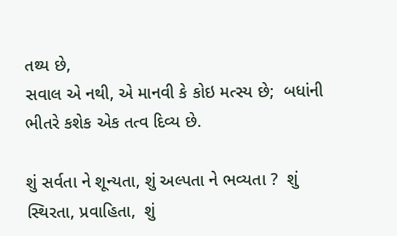તથ્ય છે,
સવાલ એ નથી, એ માનવી કે કોઇ મત્સ્ય છે;  બધાંની ભીતરે કશેક એક તત્વ દિવ્ય છે.

શું સર્વતા ને શૂન્યતા, શું અલ્પતા ને ભવ્યતા ?  શું સ્થિરતા, પ્રવાહિતા,  શું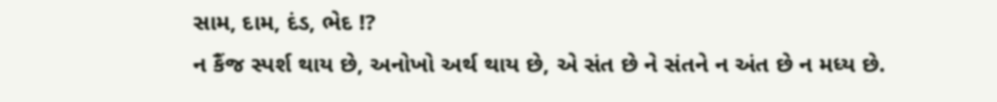સામ, દામ, દંડ, ભેદ !?
ન કૈંજ સ્પર્શ થાય છે, અનોખો અર્થ થાય છે, એ સંત છે ને સંતને ન અંત છે ન મધ્ય છે.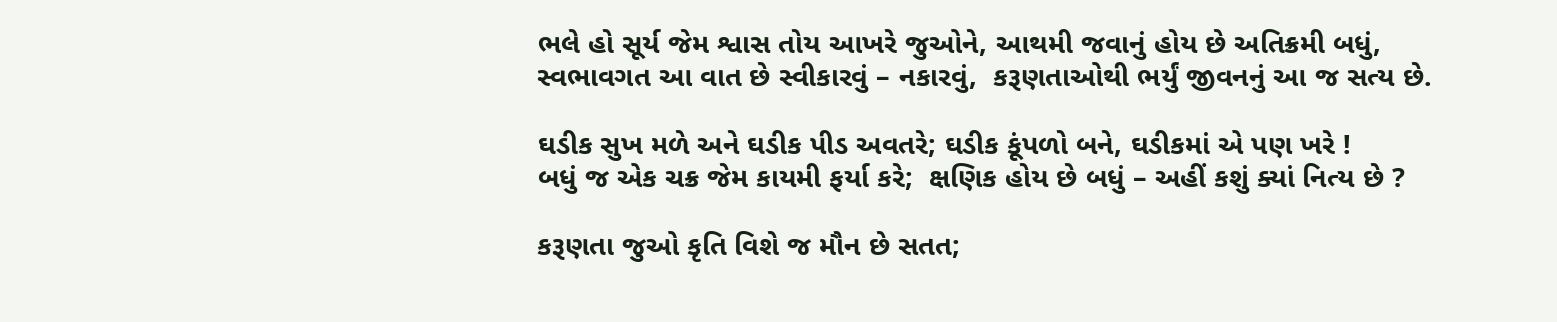ભલે હો સૂર્ય જેમ શ્વાસ તોય આખરે જુઓને, આથમી જવાનું હોય છે અતિક્રમી બધું,
સ્વભાવગત આ વાત છે સ્વીકારવું – નકારવું,  કરૂણતાઓથી ભર્યું જીવનનું આ જ સત્ય છે.

ઘડીક સુખ મળે અને ઘડીક પીડ અવતરે; ઘડીક કૂંપળો બને, ઘડીકમાં એ પણ ખરે !
બધું જ એક ચક્ર જેમ કાયમી ફર્યા કરે;  ક્ષણિક હોય છે બધું – અહીં કશું ક્યાં નિત્ય છે ?

કરૂણતા જુઓ કૃતિ વિશે જ મૌન છે સતત;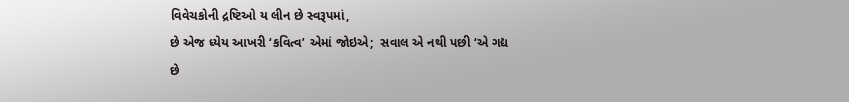વિવેચકોની દ્રષ્ટિઓ ય લીન છે સ્વરૂપમાં,
છે એજ ધ્યેય આખરી ‘કવિત્વ’ એમાં જોઇએ;  સવાલ એ નથી પછી ‘એ ગદ્ય છે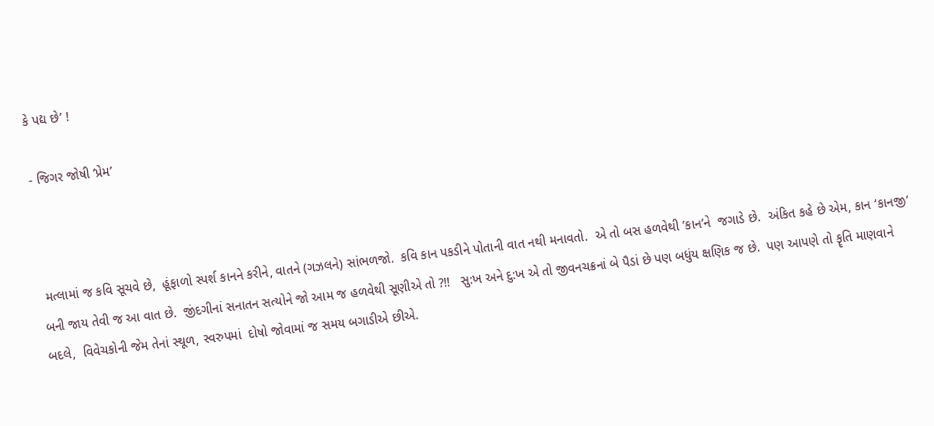કે પદ્ય છે’ !

- જિગર જોષી ‘પ્રેમ’



 મત્લામાં જ કવિ સૂચવે છે,  હૂંફાળો સ્પર્શ કાનને કરીને, વાતને (ગઝલને) સાંભળજો.  કવિ કાન પકડીને પોતાની વાત નથી મનાવતો.  એ તો બસ હળવેથી ’કાન’ને  જગાડે છે.  અંકિત કહે છે એમ, કાન ‘કાનજી’ બની જાય તેવી જ આ વાત છે.  જીંદગીનાં સનાતન સત્યોને જો આમ જ હળવેથી સૂણીએ તો ?!!   સુ:ખ અને દુ:ખ એ તો જીવનચક્રનાં બે પૈડાં છે પણ બધુંય ક્ષણિક જ છે.  પણ આપણે તો કૄતિ માણવાને બદલે,  વિવેચકોની જેમ તેનાં સ્થૂળ, સ્વરુપમાં  દોષો જોવામાં જ સમય બગાડીએ છીએ.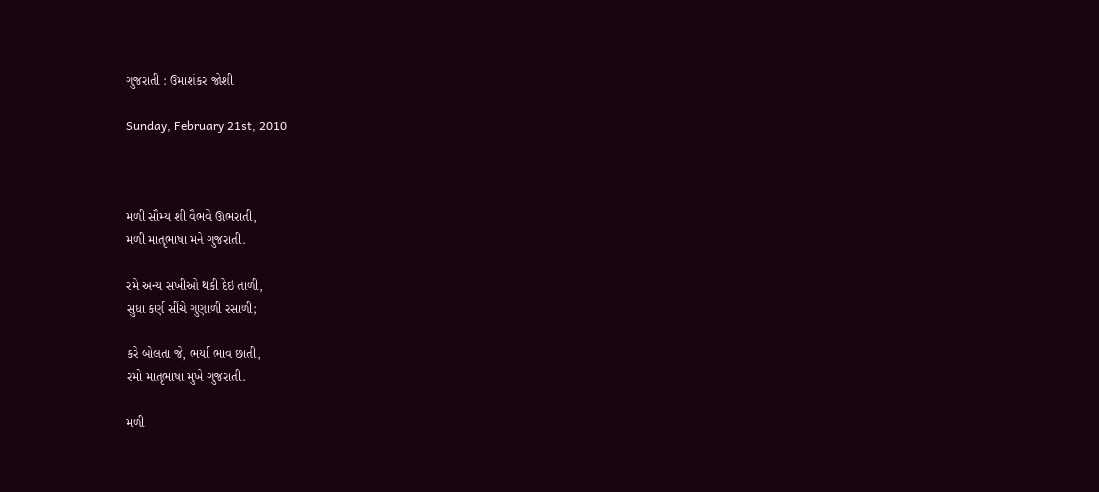ગુજરાતી : ઉમાશંકર જોશી

Sunday, February 21st, 2010



મળી સૌમ્ય શી વૈભવે ઊભરાતી,
મળી માતૃભાષા મને ગુજરાતી.

રમે અન્ય સખીઓ થકી દેઇ તાળી,
સુધા કર્ણ સીંચે ગુણાળી રસાળી;

કરે બોલતા જે, ભર્યા ભાવ છાતી,
રમો માતૃભાષા મુખે ગુજરાતી.

મળી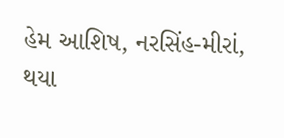હેમ આશિષ, નરસિંહ-મીરાં,
થયા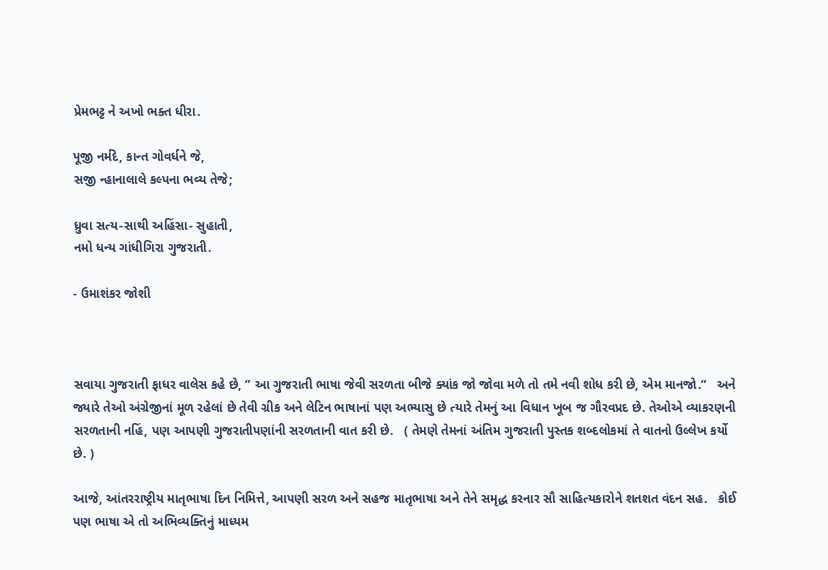પ્રેમભટ્ટ ને અખો ભક્ત ધીરા.

પૂજી નર્મદે, કાન્ત ગોવર્ધને જે,
સજી ન્હાનાલાલે કલ્પના ભવ્ય તેજે;

ધ્રુવા સત્ય-સાથી અહિંસા- સુહાતી,
નમો ધન્ય ગાંધીગિરા ગુજરાતી.

- ઉમાશંકર જોશી



સવાયા ગુજરાતી ફાધર વાલેસ કહે છે, ” આ ગુજરાતી ભાષા જેવી સરળતા બીજે ક્યાંક જો જોવા મળે તો તમે નવી શોધ કરી છે, એમ માનજો.”   અને જ્યારે તેઓ અંગ્રેજીનાં મૂળ રહેલાં છે તેવી ગ્રીક અને લેટિન ભાષાનાં પણ અભ્યાસુ છે ત્યારે તેમનું આ વિધાન ખૂબ જ ગૌરવપ્રદ છે. તેઓએ વ્યાકરણની સરળતાની નહિં, પણ આપણી ગુજરાતીપણાંની સરળતાની વાત કરી છે.   ( તેમણે તેમનાં અંતિમ ગુજરાતી પુસ્તક શબ્દલોકમાં તે વાતનો ઉલ્લેખ કર્યો છે. )

આજે, આંતરરાષ્ટ્રીય માતૃભાષા દિન નિમિત્તે, આપણી સરળ અને સહજ માતૃભાષા અને તેને સમૃદ્ધ કરનાર સૌ સાહિત્યકારોને શતશત વંદન સહ.   કોઈ પણ ભાષા એ તો અભિવ્યક્તિનું માધ્યમ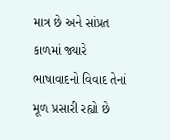માત્ર છે અને સાંપ્રત કાળમાં જ્યારે  ભાષાવાદનો વિવાદ તેનાં મૂળ પ્રસારી રહ્યો છે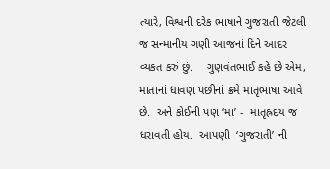ત્યારે, વિશ્વની દરેક ભાષાને ગુજરાતી જેટલી જ સન્માનીય ગણી આજનાં દિને આદર વ્યકત કરું છું.    ગુણવંતભાઈ કહે છે એમ, માતાનાં ધાવણ પછીનાં ક્રમે માતૃભાષા આવે છે.  અને કોઈની પણ ‘મા’ -  માતૃહ્રદય જ ધરાવતી હોય.  આપણી  ‘ગુજરાતી’ ની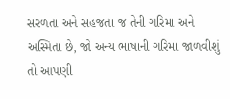સરળતા અને સહજતા જ તેની ગરિમા અને અસ્મિતા છે, જો અન્ય ભાષાની ગરિમા જાળવીશું તો આપણી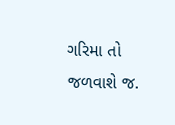ગરિમા તો જળવાશે જ.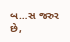બ…સ જરુર છે,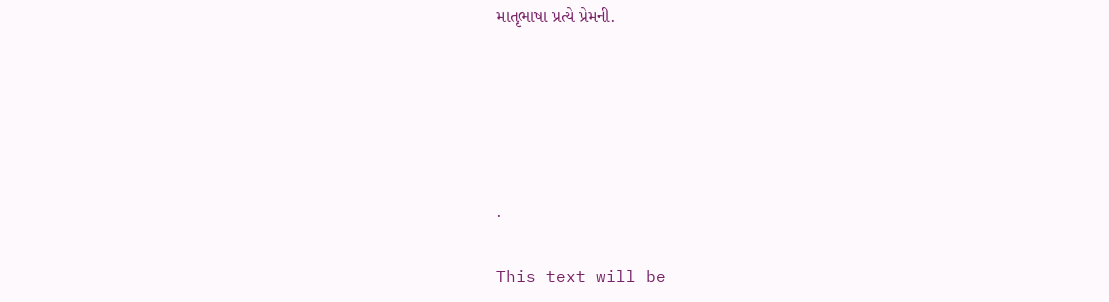માતૃભાષા પ્રત્યે પ્રેમની.





.

This text will be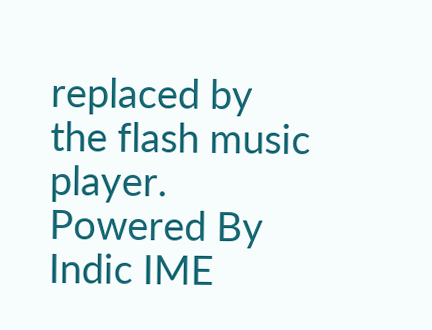replaced by the flash music player.
Powered By Indic IME